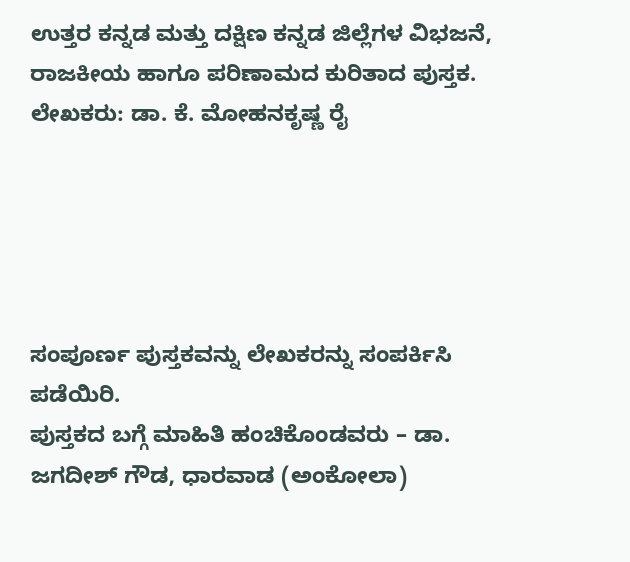ಉತ್ತರ ಕನ್ನಡ ಮತ್ತು ದಕ್ಷಿಣ ಕನ್ನಡ ಜಿಲ್ಲೆಗಳ ವಿಭಜನೆ, ರಾಜಕೀಯ ಹಾಗೂ ಪರಿಣಾಮದ ಕುರಿತಾದ ಪುಸ್ತಕ.
ಲೇಖಕರು: ಡಾ. ಕೆ. ಮೋಹನಕೃಷ್ಣ ರೈ





ಸಂಪೂರ್ಣ ಪುಸ್ತಕವನ್ನು ಲೇಖಕರನ್ನು ಸಂಪರ್ಕಿಸಿ ಪಡೆಯಿರಿ.
ಪುಸ್ತಕದ ಬಗ್ಗೆ ಮಾಹಿತಿ ಹಂಚಿಕೊಂಡವರು – ಡಾ. ಜಗದೀಶ್ ಗೌಡ, ಧಾರವಾಡ (ಅಂಕೋಲಾ)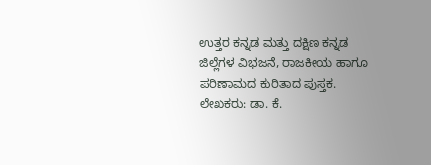ಉತ್ತರ ಕನ್ನಡ ಮತ್ತು ದಕ್ಷಿಣ ಕನ್ನಡ ಜಿಲ್ಲೆಗಳ ವಿಭಜನೆ, ರಾಜಕೀಯ ಹಾಗೂ ಪರಿಣಾಮದ ಕುರಿತಾದ ಪುಸ್ತಕ.
ಲೇಖಕರು: ಡಾ. ಕೆ.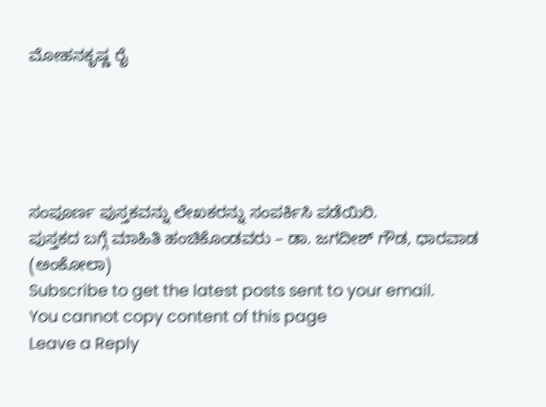ಮೋಹನಕೃಷ್ಣ ರೈ





ಸಂಪೂರ್ಣ ಪುಸ್ತಕವನ್ನು ಲೇಖಕರನ್ನು ಸಂಪರ್ಕಿಸಿ ಪಡೆಯಿರಿ.
ಪುಸ್ತಕದ ಬಗ್ಗೆ ಮಾಹಿತಿ ಹಂಚಿಕೊಂಡವರು – ಡಾ. ಜಗದೀಶ್ ಗೌಡ, ಧಾರವಾಡ (ಅಂಕೋಲಾ)
Subscribe to get the latest posts sent to your email.
You cannot copy content of this page
Leave a Reply